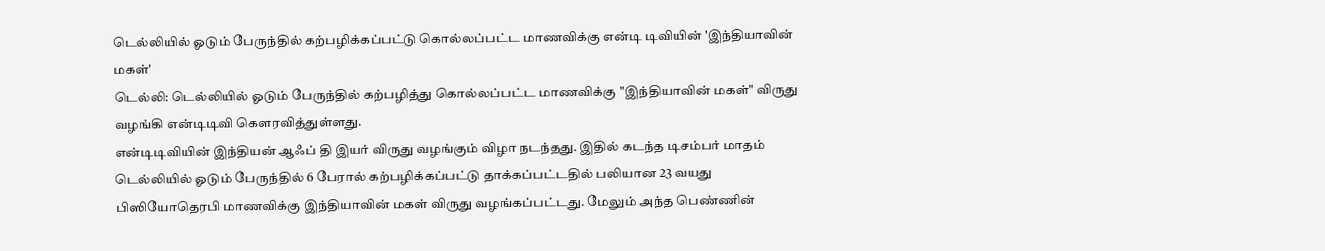டெல்லியில் ஓடும் பேருந்தில் கற்பழிக்கப்பட்டு கொல்லப்பட்ட மாணவிக்கு என்டி டிவியின் 'இந்தியாவின் மகள்'
டெல்லி: டெல்லியில் ஓடும் பேருந்தில் கற்பழித்து கொல்லப்பட்ட மாணவிக்கு "இந்தியாவின் மகள்" விருது வழங்கி என்டிடிவி கௌரவித்துள்ளது.
என்டிடிவியின் இந்தியன் ஆஃப் தி இயர் விருது வழங்கும் விழா நடந்தது. இதில் கடந்த டிசம்பர் மாதம் டெல்லியில் ஓடும் பேருந்தில் 6 பேரால் கற்பழிக்கப்பட்டு தாக்கப்பட்டதில் பலியான 23 வயது பிஸியோதெரபி மாணவிக்கு இந்தியாவின் மகள் விருது வழங்கப்பட்டது. மேலும் அந்த பெண்ணின்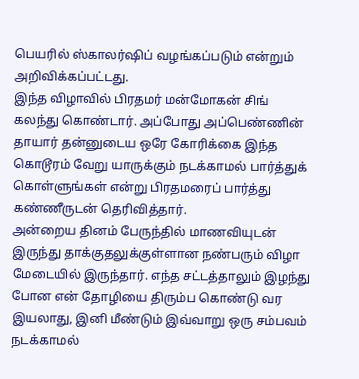பெயரில் ஸ்காலர்ஷிப் வழங்கப்படும் என்றும் அறிவிக்கப்பட்டது.
இந்த விழாவில் பிரதமர் மன்மோகன் சிங் கலந்து கொண்டார். அப்போது அப்பெண்ணின் தாயார் தன்னுடைய ஒரே கோரிக்கை இந்த கொடூரம் வேறு யாருக்கும் நடக்காமல் பார்த்துக் கொள்ளுங்கள் என்று பிரதமரைப் பார்த்து கண்ணீருடன் தெரிவித்தார்.
அன்றைய தினம் பேருந்தில் மாணவியுடன் இருந்து தாக்குதலுக்குள்ளான நண்பரும் விழா மேடையில் இருந்தார். எந்த சட்டத்தாலும் இழந்து போன என் தோழியை திரும்ப கொண்டு வர இயலாது, இனி மீண்டும் இவ்வாறு ஒரு சம்பவம் நடக்காமல்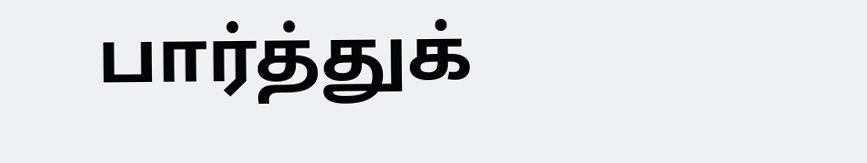பார்த்துக்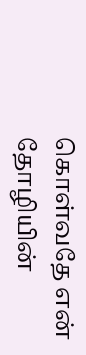கொள்வதே என் தோழியின்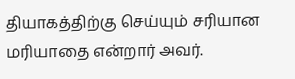தியாகத்திற்கு செய்யும் சரியான மரியாதை என்றார் அவர்.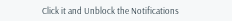Click it and Unblock the Notifications